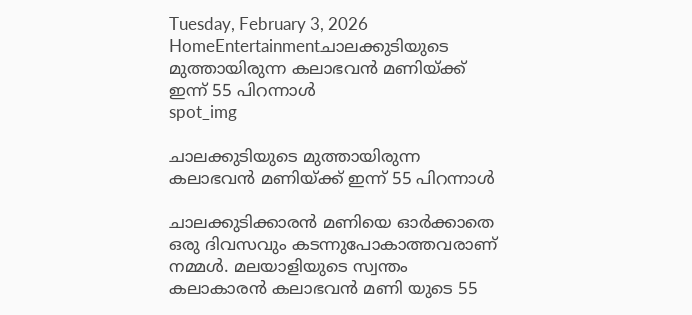Tuesday, February 3, 2026
HomeEntertainmentചാലക്കുടിയുടെ മുത്തായിരുന്ന കലാഭവൻ മണിയ്ക്ക് ഇന്ന് 55 പിറന്നാൾ
spot_img

ചാലക്കുടിയുടെ മുത്തായിരുന്ന കലാഭവൻ മണിയ്ക്ക് ഇന്ന് 55 പിറന്നാൾ

ചാലക്കുടിക്കാരൻ മണിയെ ഓർക്കാതെ ഒരു ദിവസവും കടന്നുപോകാത്തവരാണ് നമ്മൾ. മലയാളിയുടെ സ്വന്തം കലാകാരൻ കലാഭവൻ മണി യുടെ 55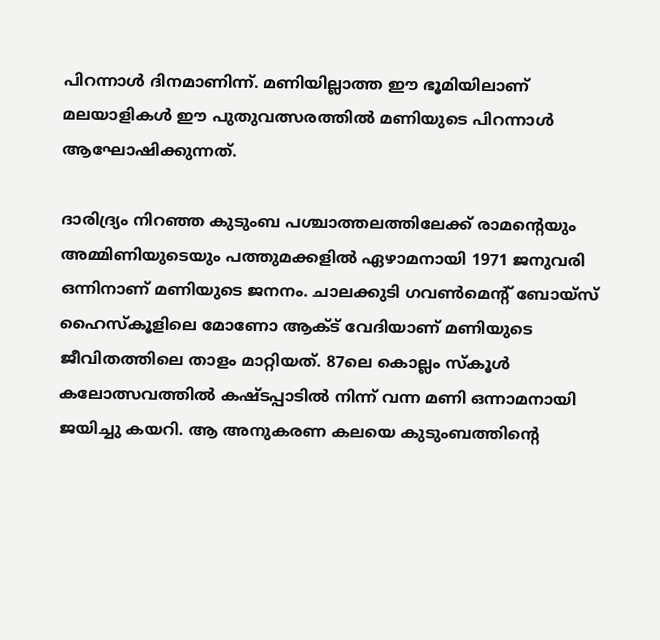പിറന്നാൾ ദിനമാണിന്ന്. മണിയില്ലാത്ത ഈ ഭൂമിയിലാണ് മലയാളികൾ ഈ പുതുവത്സരത്തിൽ മണിയുടെ പിറന്നാൾ ആഘോഷിക്കുന്നത്.

ദാരിദ്ര്യം നിറഞ്ഞ കുടുംബ പശ്ചാത്തലത്തിലേക്ക് രാമന്റെയും അമ്മിണിയുടെയും പത്തുമക്കളിൽ ഏഴാമനായി 1971 ജനുവരി ഒന്നിനാണ് മണിയുടെ ജനനം. ചാലക്കുടി ഗവൺമെന്റ് ബോയ്സ് ഹൈസ്കൂളിലെ മോണോ ആക്ട് വേദിയാണ് മണിയുടെ ജീവിതത്തിലെ താളം മാറ്റിയത്. 87ലെ കൊല്ലം സ്കൂൾ കലോത്സവത്തിൽ കഷ്ടപ്പാടിൽ നിന്ന് വന്ന മണി ഒന്നാമനായി ജയിച്ചു കയറി. ആ അനുകരണ കലയെ കുടുംബത്തിന്റെ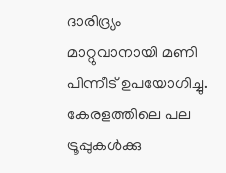ദാരിദ്ര്യം മാറ്റുവാനായി മണി പിന്നീട് ഉപയോഗിച്ചു. കേരളത്തിലെ പല ട്രൂപ്പുകൾക്കു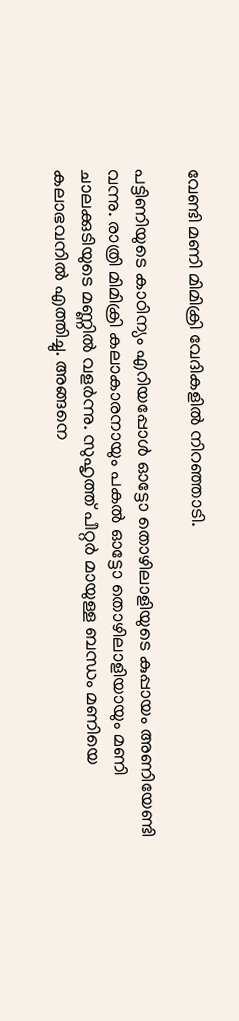വേണ്ടി മണി മിമിക്രി വേദികളിൽ നിറഞ്ഞാടി.

പട്ടിണിയുടെ കാഠിന്യം എറിയപ്പോൾ ഓട്ടോ തൊഴിലാളിയുടെ കുപ്പായം അണിയേണ്ടി വന്നു. രാത്രി മിമിക്രി കലാകാരനായും പകൽ ഓട്ടോ തൊഴിലാളിയായും മണി ചാലക്കുടിയുടെ മണ്ണിൽ വളർന്നു. സുഹൃത്ത് പീറ്റർ മായുള്ള ബന്ധം മണിയെ കലാഭവനിൽ എത്തിച്ചു. അങ്ങനെ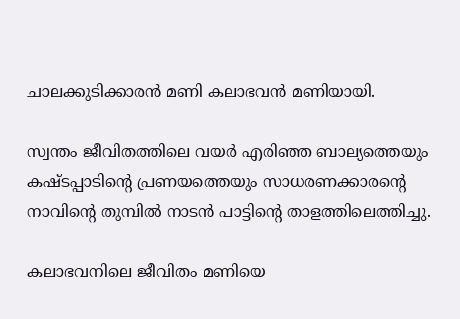ചാലക്കുടിക്കാരൻ മണി കലാഭവൻ മണിയായി.

സ്വന്തം ജീവിതത്തിലെ വയർ എരിഞ്ഞ ബാല്യത്തെയും കഷ്ടപ്പാടിന്റെ പ്രണയത്തെയും സാധരണക്കാരന്റെ നാവിന്റെ തുമ്പിൽ നാടൻ പാട്ടിന്റെ താളത്തിലെത്തിച്ചു.

കലാഭവനിലെ ജീവിതം മണിയെ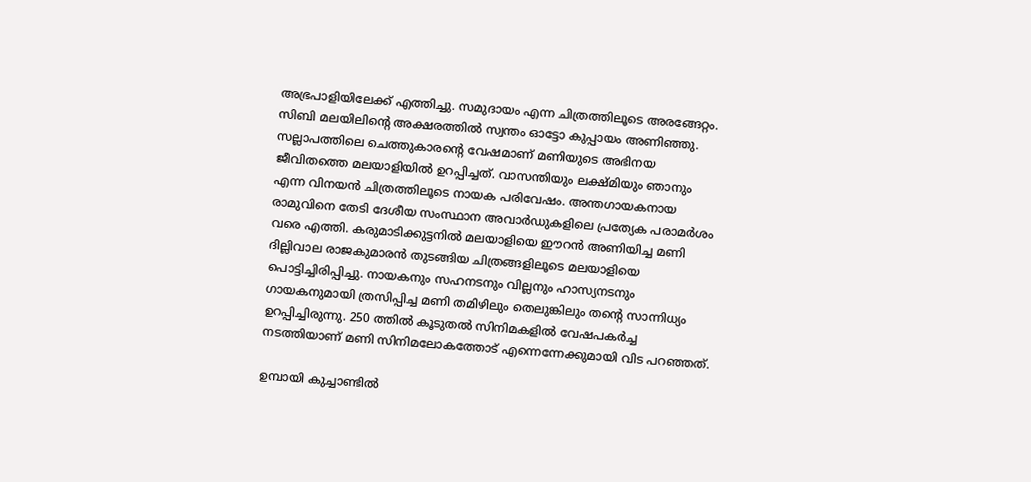അഭ്രപാളിയിലേക്ക് എത്തിച്ചു. സമുദായം എന്ന ചിത്രത്തിലൂടെ അരങ്ങേറ്റം. സിബി മലയിലിന്റെ അക്ഷരത്തിൽ സ്വന്തം ഓട്ടോ കുപ്പായം അണിഞ്ഞു. സല്ലാപത്തിലെ ചെത്തുകാരന്റെ വേഷമാണ് മണിയുടെ അഭിനയ ജീവിതത്തെ മലയാളിയിൽ ഉറപ്പിച്ചത്. വാസന്തിയും ലക്ഷ്മിയും ഞാനും എന്ന വിനയൻ ചിത്രത്തിലൂടെ നായക പരിവേഷം. അന്തഗായകനായ രാമുവിനെ തേടി ദേശീയ സംസ്ഥാന അവാർഡുകളിലെ പ്രത്യേക പരാമർശം വരെ എത്തി. കരുമാടിക്കുട്ടനിൽ മലയാളിയെ ഈറൻ അണിയിച്ച മണി ദില്ലിവാല രാജകുമാരൻ തുടങ്ങിയ ചിത്രങ്ങളിലൂടെ മലയാളിയെ പൊട്ടിച്ചിരിപ്പിച്ചു. നായകനും സഹനടനും വില്ലനും ഹാസ്യനടനും ഗായകനുമായി ത്രസിപ്പിച്ച മണി തമിഴിലും തെലുങ്കിലും തന്റെ സാന്നിധ്യം ഉറപ്പിച്ചിരുന്നു. 250 ത്തിൽ കൂടുതൽ സിനിമകളിൽ വേഷപകർച്ച നടത്തിയാണ് മണി സിനിമലോകത്തോട് എന്നെന്നേക്കുമായി വിട പറഞ്ഞത്.

ഉമ്പായി കുച്ചാണ്ടിൽ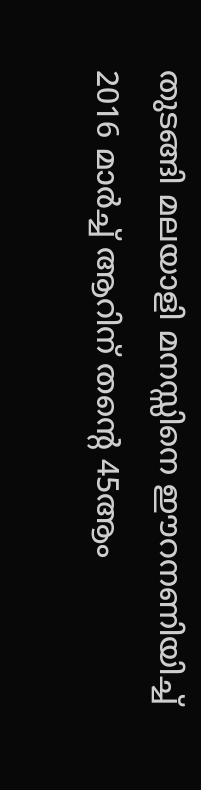തുടങ്ങി മലയാളി മനസ്സിനെ ഈറനണിയിച്ച് 2016 മാർച്ച് ആറിന് തന്റെ 45ആം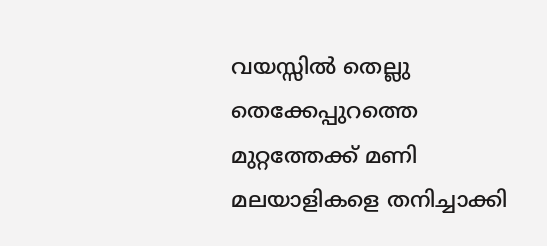വയസ്സിൽ തെല്ലു തെക്കേപ്പുറത്തെ മുറ്റത്തേക്ക് മണി മലയാളികളെ തനിച്ചാക്കി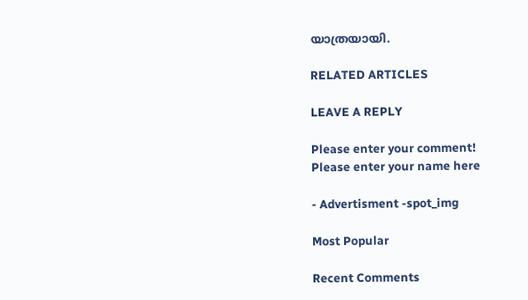യാത്രയായി.

RELATED ARTICLES

LEAVE A REPLY

Please enter your comment!
Please enter your name here

- Advertisment -spot_img

Most Popular

Recent Comments